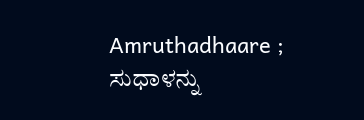Amruthadhaare ; ಸುಧಾಳನ್ನು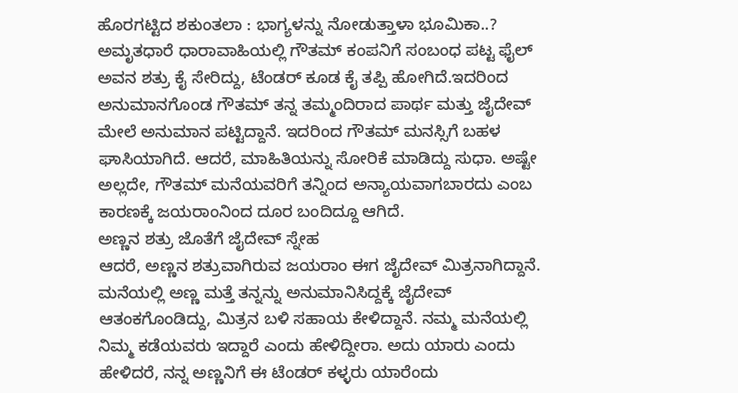ಹೊರಗಟ್ಟಿದ ಶಕುಂತಲಾ : ಭಾಗ್ಯಳನ್ನು ನೋಡುತ್ತಾಳಾ ಭೂಮಿಕಾ..?
ಅಮೃತಧಾರೆ ಧಾರಾವಾಹಿಯಲ್ಲಿ ಗೌತಮ್ ಕಂಪನಿಗೆ ಸಂಬಂಧ ಪಟ್ಟ ಫೈಲ್ ಅವನ ಶತ್ರು ಕೈ ಸೇರಿದ್ದು, ಟೆಂಡರ್ ಕೂಡ ಕೈ ತಪ್ಪಿ ಹೋಗಿದೆ.ಇದರಿಂದ ಅನುಮಾನಗೊಂಡ ಗೌತಮ್ ತನ್ನ ತಮ್ಮಂದಿರಾದ ಪಾರ್ಥ ಮತ್ತು ಜೈದೇವ್ ಮೇಲೆ ಅನುಮಾನ ಪಟ್ಟಿದ್ದಾನೆ. ಇದರಿಂದ ಗೌತಮ್ ಮನಸ್ಸಿಗೆ ಬಹಳ ಘಾಸಿಯಾಗಿದೆ. ಆದರೆ, ಮಾಹಿತಿಯನ್ನು ಸೋರಿಕೆ ಮಾಡಿದ್ದು ಸುಧಾ. ಅಷ್ಟೇ ಅಲ್ಲದೇ, ಗೌತಮ್ ಮನೆಯವರಿಗೆ ತನ್ನಿಂದ ಅನ್ಯಾಯವಾಗಬಾರದು ಎಂಬ ಕಾರಣಕ್ಕೆ ಜಯರಾಂನಿಂದ ದೂರ ಬಂದಿದ್ದೂ ಆಗಿದೆ.
ಅಣ್ಣನ ಶತ್ರು ಜೊತೆಗೆ ಜೈದೇವ್ ಸ್ನೇಹ
ಆದರೆ, ಅಣ್ಣನ ಶತ್ರುವಾಗಿರುವ ಜಯರಾಂ ಈಗ ಜೈದೇವ್ ಮಿತ್ರನಾಗಿದ್ದಾನೆ. ಮನೆಯಲ್ಲಿ ಅಣ್ಣ ಮತ್ತೆ ತನ್ನನ್ನು ಅನುಮಾನಿಸಿದ್ದಕ್ಕೆ ಜೈದೇವ್ ಆತಂಕಗೊಂಡಿದ್ದು, ಮಿತ್ರನ ಬಳಿ ಸಹಾಯ ಕೇಳಿದ್ದಾನೆ. ನಮ್ಮ ಮನೆಯಲ್ಲಿ ನಿಮ್ಮ ಕಡೆಯವರು ಇದ್ದಾರೆ ಎಂದು ಹೇಳಿದ್ದೀರಾ. ಅದು ಯಾರು ಎಂದು ಹೇಳಿದರೆ, ನನ್ನ ಅಣ್ಣನಿಗೆ ಈ ಟೆಂಡರ್ ಕಳ್ಳರು ಯಾರೆಂದು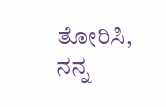ತೋರಿಸಿ, ನನ್ನ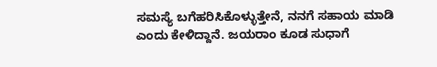ಸಮಸ್ಯೆ ಬಗೆಹರಿಸಿಕೊಳ್ಳುತ್ತೇನೆ, ನನಗೆ ಸಹಾಯ ಮಾಡಿ ಎಂದು ಕೇಳಿದ್ದಾನೆ. ಜಯರಾಂ ಕೂಡ ಸುಧಾಗೆ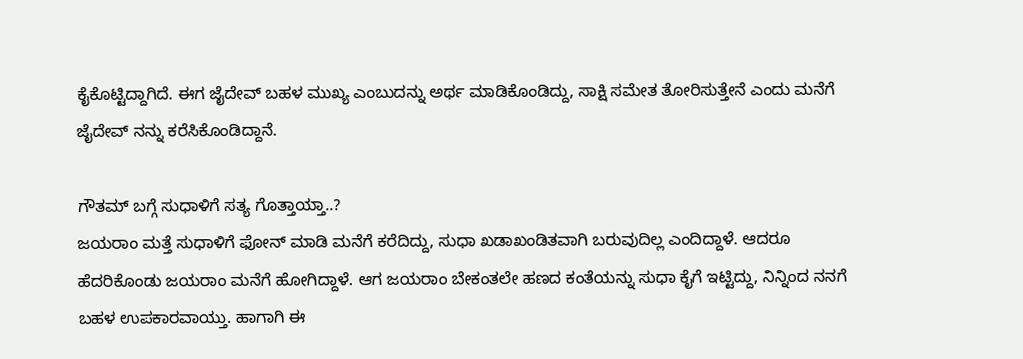ಕೈಕೊಟ್ಟಿದ್ದಾಗಿದೆ. ಈಗ ಜೈದೇವ್ ಬಹಳ ಮುಖ್ಯ ಎಂಬುದನ್ನು ಅರ್ಥ ಮಾಡಿಕೊಂಡಿದ್ದು, ಸಾಕ್ಷಿ ಸಮೇತ ತೋರಿಸುತ್ತೇನೆ ಎಂದು ಮನೆಗೆ ಜೈದೇವ್ ನನ್ನು ಕರೆಸಿಕೊಂಡಿದ್ದಾನೆ.

ಗೌತಮ್ ಬಗ್ಗೆ ಸುಧಾಳಿಗೆ ಸತ್ಯ ಗೊತ್ತಾಯ್ತಾ..?
ಜಯರಾಂ ಮತ್ತೆ ಸುಧಾಳಿಗೆ ಫೋನ್ ಮಾಡಿ ಮನೆಗೆ ಕರೆದಿದ್ದು, ಸುಧಾ ಖಡಾಖಂಡಿತವಾಗಿ ಬರುವುದಿಲ್ಲ ಎಂದಿದ್ದಾಳೆ. ಆದರೂ ಹೆದರಿಕೊಂಡು ಜಯರಾಂ ಮನೆಗೆ ಹೋಗಿದ್ದಾಳೆ. ಆಗ ಜಯರಾಂ ಬೇಕಂತಲೇ ಹಣದ ಕಂತೆಯನ್ನು ಸುಧಾ ಕೈಗೆ ಇಟ್ಟಿದ್ದು, ನಿನ್ನಿಂದ ನನಗೆ ಬಹಳ ಉಪಕಾರವಾಯ್ತು. ಹಾಗಾಗಿ ಈ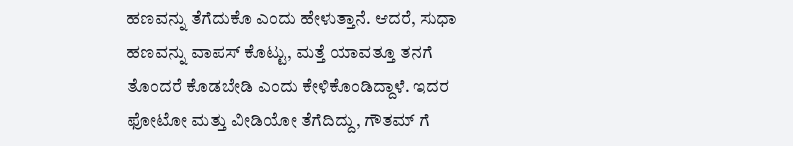ಹಣವನ್ನು ತೆಗೆದುಕೊ ಎಂದು ಹೇಳುತ್ತಾನೆ. ಆದರೆ, ಸುಧಾ ಹಣವನ್ನು ವಾಪಸ್ ಕೊಟ್ಟು, ಮತ್ತೆ ಯಾವತ್ತೂ ತನಗೆ ತೊಂದರೆ ಕೊಡಬೇಡಿ ಎಂದು ಕೇಳಿಕೊಂಡಿದ್ದಾಳೆ. ಇದರ ಫೋಟೋ ಮತ್ತು ವೀಡಿಯೋ ತೆಗೆದಿದ್ದು, ಗೌತಮ್ ಗೆ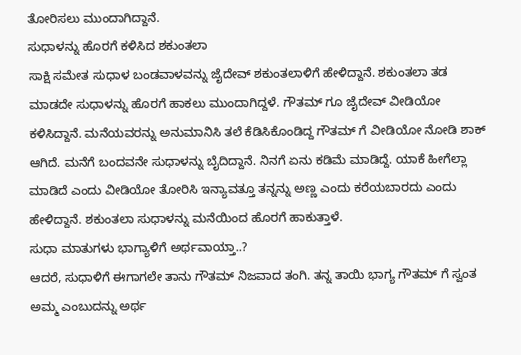ತೋರಿಸಲು ಮುಂದಾಗಿದ್ದಾನೆ.
ಸುಧಾಳನ್ನು ಹೊರಗೆ ಕಳಿಸಿದ ಶಕುಂತಲಾ
ಸಾಕ್ಷಿ ಸಮೇತ ಸುಧಾಳ ಬಂಡವಾಳವನ್ನು ಜೈದೇವ್ ಶಕುಂತಲಾಳಿಗೆ ಹೇಳಿದ್ದಾನೆ. ಶಕುಂತಲಾ ತಡ ಮಾಡದೇ ಸುಧಾಳನ್ನು ಹೊರಗೆ ಹಾಕಲು ಮುಂದಾಗಿದ್ದಳೆ. ಗೌತಮ್ ಗೂ ಜೈದೇವ್ ವೀಡಿಯೋ ಕಳಿಸಿದ್ದಾನೆ. ಮನೆಯವರನ್ನು ಅನುಮಾನಿಸಿ ತಲೆ ಕೆಡಿಸಿಕೊಂಡಿದ್ದ ಗೌತಮ್ ಗೆ ವೀಡಿಯೋ ನೋಡಿ ಶಾಕ್ ಆಗಿದೆ. ಮನೆಗೆ ಬಂದವನೇ ಸುಧಾಳನ್ನು ಬೈದಿದ್ದಾನೆ. ನಿನಗೆ ಏನು ಕಡಿಮೆ ಮಾಡಿದ್ದೆ. ಯಾಕೆ ಹೀಗೆಲ್ಲಾ ಮಾಡಿದೆ ಎಂದು ವೀಡಿಯೋ ತೋರಿಸಿ ಇನ್ಯಾವತ್ತೂ ತನ್ನನ್ನು ಅಣ್ಣ ಎಂದು ಕರೆಯಬಾರದು ಎಂದು ಹೇಳಿದ್ದಾನೆ. ಶಕುಂತಲಾ ಸುಧಾಳನ್ನು ಮನೆಯಿಂದ ಹೊರಗೆ ಹಾಕುತ್ತಾಳೆ.
ಸುಧಾ ಮಾತುಗಳು ಭಾಗ್ಯಾಳಿಗೆ ಅರ್ಥವಾಯ್ತಾ..?
ಆದರೆ, ಸುಧಾಳಿಗೆ ಈಗಾಗಲೇ ತಾನು ಗೌತಮ್ ನಿಜವಾದ ತಂಗಿ. ತನ್ನ ತಾಯಿ ಭಾಗ್ಯ ಗೌತಮ್ ಗೆ ಸ್ವಂತ ಅಮ್ಮ ಎಂಬುದನ್ನು ಅರ್ಥ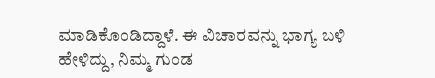ಮಾಡಿಕೊಂಡಿದ್ದಾಳೆ. ಈ ವಿಚಾರವನ್ನು ಭಾಗ್ಯ ಬಳಿ ಹೇಳಿದ್ದು, ನಿಮ್ಮ ಗುಂಡ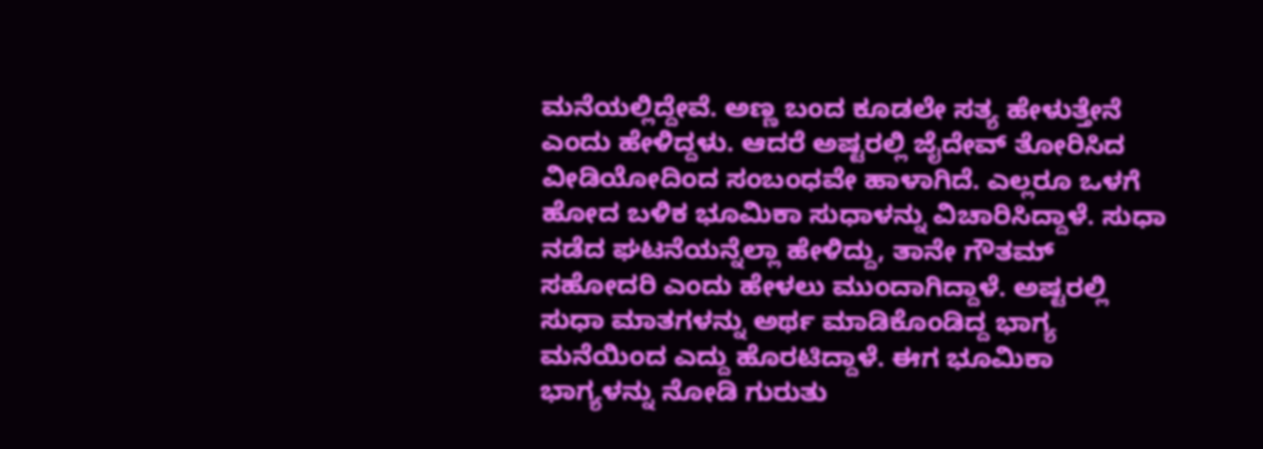ಮನೆಯಲ್ಲಿದ್ದೇವೆ. ಅಣ್ಣ ಬಂದ ಕೂಡಲೇ ಸತ್ಯ ಹೇಳುತ್ತೇನೆ ಎಂದು ಹೇಳಿದ್ದಳು. ಆದರೆ ಅಷ್ಟರಲ್ಲಿ ಜೈದೇವ್ ತೋರಿಸಿದ ವೀಡಿಯೋದಿಂದ ಸಂಬಂಧವೇ ಹಾಳಾಗಿದೆ. ಎಲ್ಲರೂ ಒಳಗೆ ಹೋದ ಬಳಿಕ ಭೂಮಿಕಾ ಸುಧಾಳನ್ನು ವಿಚಾರಿಸಿದ್ದಾಳೆ. ಸುಧಾ ನಡೆದ ಘಟನೆಯನ್ನೆಲ್ಲಾ ಹೇಳಿದ್ದು, ತಾನೇ ಗೌತಮ್ ಸಹೋದರಿ ಎಂದು ಹೇಳಲು ಮುಂದಾಗಿದ್ದಾಳೆ. ಅಷ್ಟರಲ್ಲಿ ಸುಧಾ ಮಾತಗಳನ್ನು ಅರ್ಥ ಮಾಡಿಕೊಂಡಿದ್ದ ಭಾಗ್ಯ ಮನೆಯಿಂದ ಎದ್ದು ಹೊರಟಿದ್ದಾಳೆ. ಈಗ ಭೂಮಿಕಾ ಭಾಗ್ಯಳನ್ನು ನೋಡಿ ಗುರುತು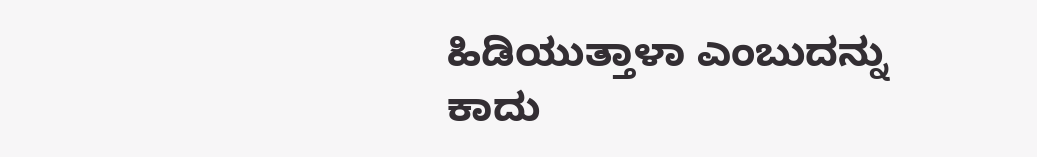ಹಿಡಿಯುತ್ತಾಳಾ ಎಂಬುದನ್ನು ಕಾದು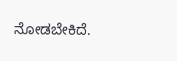ನೋಡಬೇಕಿದೆ.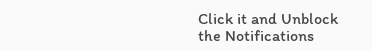Click it and Unblock the Notifications